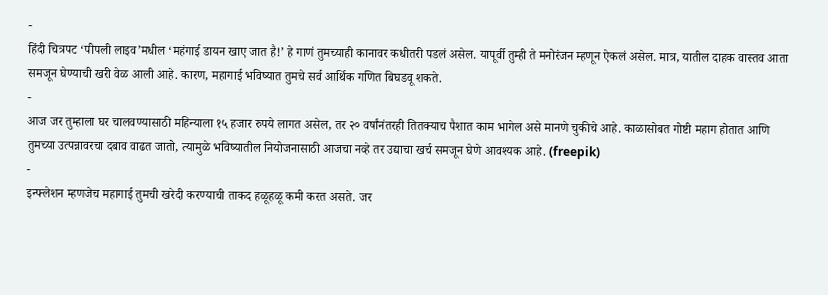-
हिंदी चित्रपट ‘पीपली लाइव’मधील ‘महंगाई डायन खाए जात है!’ हे गाणं तुमच्याही कानावर कधीतरी पडलं असेल. यापूर्वी तुम्ही ते मनोरंजन म्हणून ऐकलं असेल. मात्र, यातील दाहक वास्तव आता समजून घेण्याची खरी वेळ आली आहे. कारण, महागाई भविष्यात तुमचे सर्व आर्थिक गणित बिघडवू शकते.
-
आज जर तुम्हाला घर चालवण्यासाठी महिन्याला १५ हजार रुपये लागत असेल, तर २० वर्षांनंतरही तितक्याच पैशात काम भागेल असे मानणे चुकीचे आहे. काळासोबत गोष्टी महाग होतात आणि तुमच्या उत्पन्नावरचा दबाव वाढत जातो, त्यामुळे भविष्यातील नियोजनासाठी आजचा नव्हे तर उद्याचा खर्च समजून घेणे आवश्यक आहे. (freepik)
-
इन्फ्लेशन म्हणजेच महागाई तुमची खरेदी करण्याची ताकद हळूहळू कमी करत असते. जर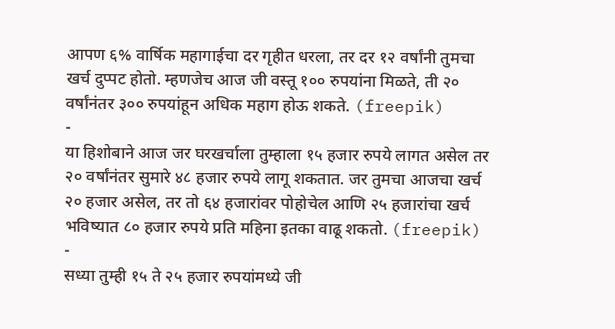आपण ६% वार्षिक महागाईचा दर गृहीत धरला, तर दर १२ वर्षांनी तुमचा खर्च दुप्पट होतो. म्हणजेच आज जी वस्तू १०० रुपयांना मिळते, ती २० वर्षांनंतर ३०० रुपयांहून अधिक महाग होऊ शकते. (freepik)
-
या हिशोबाने आज जर घरखर्चाला तुम्हाला १५ हजार रुपये लागत असेल तर २० वर्षांनंतर सुमारे ४८ हजार रुपये लागू शकतात. जर तुमचा आजचा खर्च २० हजार असेल, तर तो ६४ हजारांवर पोहोचेल आणि २५ हजारांचा खर्च भविष्यात ८० हजार रुपये प्रति महिना इतका वाढू शकतो. (freepik)
-
सध्या तुम्ही १५ ते २५ हजार रुपयांमध्ये जी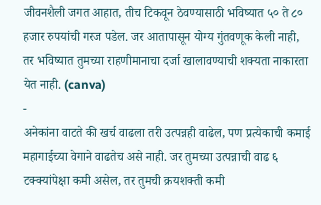जीवनशैली जगत आहात, तीच टिकवून ठेवण्यासाठी भविष्यात ५० ते ८० हजार रुपयांची गरज पडेल. जर आतापासून योग्य गुंतवणूक केली नाही, तर भविष्यात तुमच्या राहणीमानाचा दर्जा खालावण्याची शक्यता नाकारता येत नाही. (canva)
-
अनेकांना वाटते की खर्च वाढला तरी उत्पन्नही वाढेल, पण प्रत्येकाची कमाई महागाईच्या वेगाने वाढतेच असे नाही. जर तुमच्या उत्पन्नाची वाढ ६ टक्क्यांपेक्षा कमी असेल, तर तुमची क्रयशक्ती कमी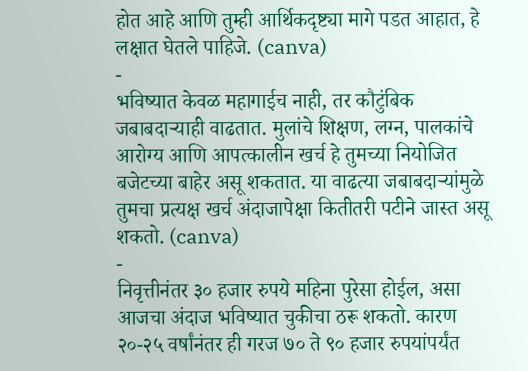होत आहे आणि तुम्ही आर्थिकदृष्ट्या मागे पडत आहात, हे लक्षात घेतले पाहिजे. (canva)
-
भविष्यात केवळ महागाईच नाही, तर कौटुंबिक जबाबदाऱ्याही वाढतात. मुलांचे शिक्षण, लग्न, पालकांचे आरोग्य आणि आपत्कालीन खर्च हे तुमच्या नियोजित बजेटच्या बाहेर असू शकतात. या वाढत्या जबाबदाऱ्यांमुळे तुमचा प्रत्यक्ष खर्च अंदाजापेक्षा कितीतरी पटीने जास्त असू शकतो. (canva)
-
निवृत्तीनंतर ३० हजार रुपये महिना पुरेसा होईल, असा आजचा अंदाज भविष्यात चुकीचा ठरू शकतो. कारण २०-२५ वर्षांनंतर ही गरज ७० ते ९० हजार रुपयांपर्यंत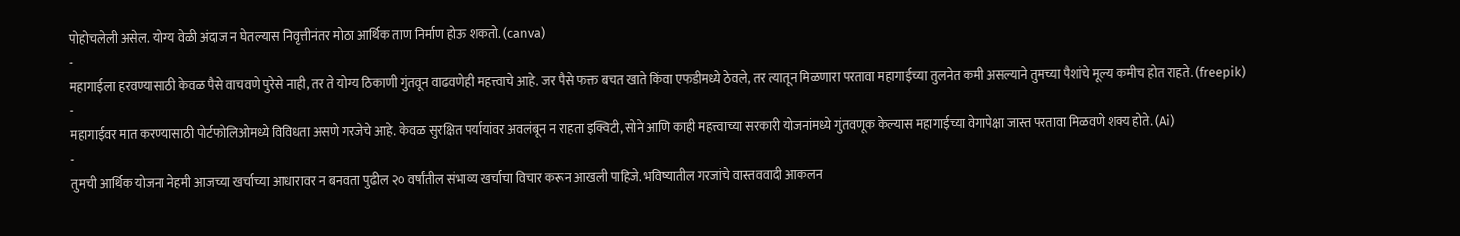पोहोचलेली असेल. योग्य वेळी अंदाज न घेतल्यास निवृत्तीनंतर मोठा आर्थिक ताण निर्माण होऊ शकतो. (canva)
-
महागाईला हरवण्यासाठी केवळ पैसे वाचवणे पुरेसे नाही, तर ते योग्य ठिकाणी गुंतवून वाढवणेही महत्त्वाचे आहे. जर पैसे फक्त बचत खाते किंवा एफडीमध्ये ठेवले, तर त्यातून मिळणारा परतावा महागाईच्या तुलनेत कमी असल्याने तुमच्या पैशांचे मूल्य कमीच होत राहते. (freepik)
-
महागाईवर मात करण्यासाठी पोर्टफोलिओमध्ये विविधता असणे गरजेचे आहे. केवळ सुरक्षित पर्यायांवर अवलंबून न राहता इक्विटी, सोने आणि काही महत्त्वाच्या सरकारी योजनांमध्ये गुंतवणूक केल्यास महागाईच्या वेगापेक्षा जास्त परतावा मिळवणे शक्य होते. (Ai)
-
तुमची आर्थिक योजना नेहमी आजच्या खर्चाच्या आधारावर न बनवता पुढील २० वर्षांतील संभाव्य खर्चाचा विचार करून आखली पाहिजे. भविष्यातील गरजांचे वास्तववादी आकलन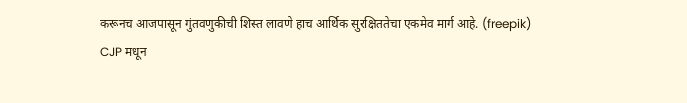करूनच आजपासून गुंतवणुकीची शिस्त लावणे हाच आर्थिक सुरक्षिततेचा एकमेव मार्ग आहे. (freepik)
CJP मधून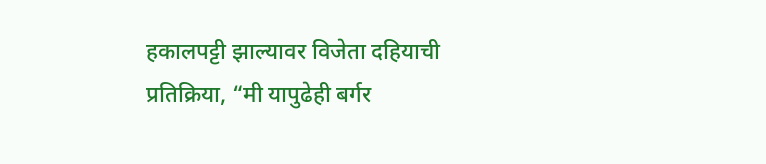हकालपट्टी झाल्यावर विजेता दहियाची प्रतिक्रिया, “मी यापुढेही बर्गर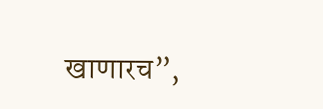खाणारच”,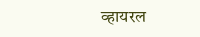व्हायरल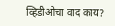व्हिडीओचा वाद काय?